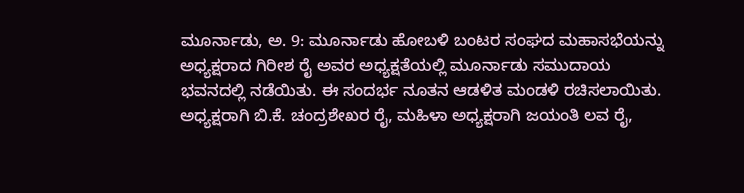ಮೂರ್ನಾಡು, ಅ. 9: ಮೂರ್ನಾಡು ಹೋಬಳಿ ಬಂಟರ ಸಂಘದ ಮಹಾಸಭೆಯನ್ನು ಅಧ್ಯಕ್ಷರಾದ ಗಿರೀಶ ರೈ ಅವರ ಅಧ್ಯಕ್ಷತೆಯಲ್ಲಿ ಮೂರ್ನಾಡು ಸಮುದಾಯ ಭವನದಲ್ಲಿ ನಡೆಯಿತು. ಈ ಸಂದರ್ಭ ನೂತನ ಆಡಳಿತ ಮಂಡಳಿ ರಚಿಸಲಾಯಿತು. ಅಧ್ಯಕ್ಷರಾಗಿ ಬಿ.ಕೆ. ಚಂದ್ರಶೇಖರ ರೈ, ಮಹಿಳಾ ಅಧ್ಯಕ್ಷರಾಗಿ ಜಯಂತಿ ಲವ ರೈ,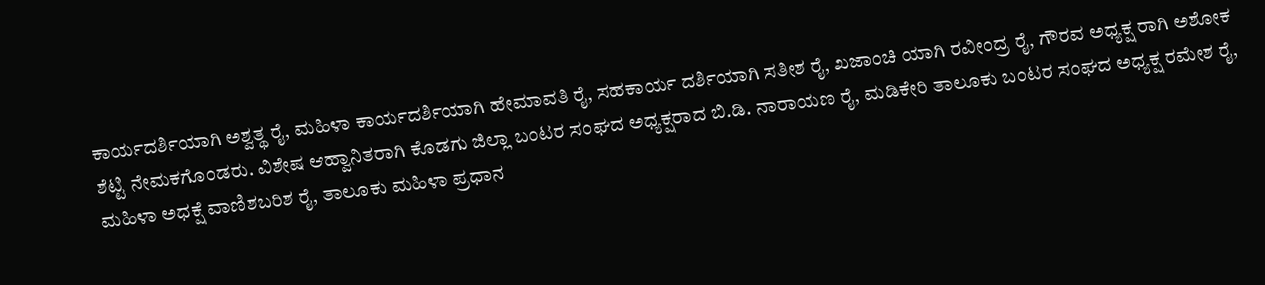ಕಾರ್ಯದರ್ಶಿಯಾಗಿ ಅಶ್ವತ್ಥ ರೈ, ಮಹಿಳಾ ಕಾರ್ಯದರ್ಶಿಯಾಗಿ ಹೇಮಾವತಿ ರೈ, ಸಹಕಾರ್ಯ ದರ್ಶಿಯಾಗಿ ಸತೀಶ ರೈ, ಖಜಾಂಚಿ ಯಾಗಿ ರವೀಂದ್ರ ರೈ, ಗೌರವ ಅಧ್ಯಕ್ಷ ರಾಗಿ ಅಶೋಕ ಶೆಟ್ಟಿ ನೇಮಕಗೊಂಡರು. ವಿಶೇಷ ಆಹ್ವಾನಿತರಾಗಿ ಕೊಡಗು ಜಿಲ್ಲಾ ಬಂಟರ ಸಂಘದ ಅಧ್ಯಕ್ಷರಾದ ಬಿ.ಡಿ. ನಾರಾಯಣ ರೈ, ಮಡಿಕೇರಿ ತಾಲೂಕು ಬಂಟರ ಸಂಘದ ಅಧ್ಯಕ್ಷ ರಮೇಶ ರೈ, ಮಹಿಳಾ ಅಧಕ್ಷೆ ವಾಣಿಶಬರಿಶ ರೈ, ತಾಲೂಕು ಮಹಿಳಾ ಪ್ರಧಾನ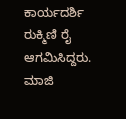ಕಾರ್ಯದರ್ಶಿ ರುಕ್ಮಿಣಿ ರೈ ಆಗಮಿಸಿದ್ದರು. ಮಾಜಿ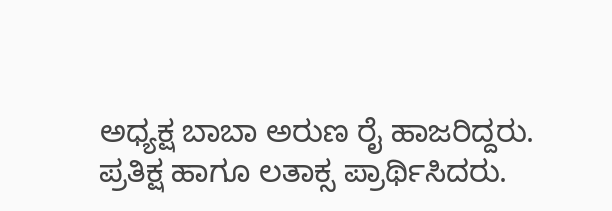ಅಧ್ಯಕ್ಷ ಬಾಬಾ ಅರುಣ ರೈ ಹಾಜರಿದ್ದರು.
ಪ್ರತಿಕ್ಷ ಹಾಗೂ ಲತಾಕ್ಸ ಪ್ರಾರ್ಥಿಸಿದರು.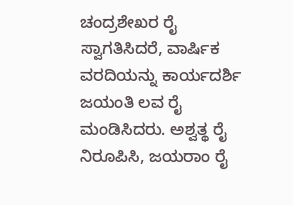ಚಂದ್ರಶೇಖರ ರೈ ಸ್ವಾಗತಿಸಿದರೆ, ವಾರ್ಷಿಕ ವರದಿಯನ್ನು ಕಾರ್ಯದರ್ಶಿ ಜಯಂತಿ ಲವ ರೈ ಮಂಡಿಸಿದರು. ಅಶ್ವತ್ಥ ರೈ ನಿರೂಪಿಸಿ, ಜಯರಾಂ ರೈ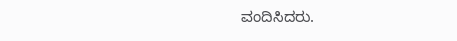ವಂದಿಸಿದರು.